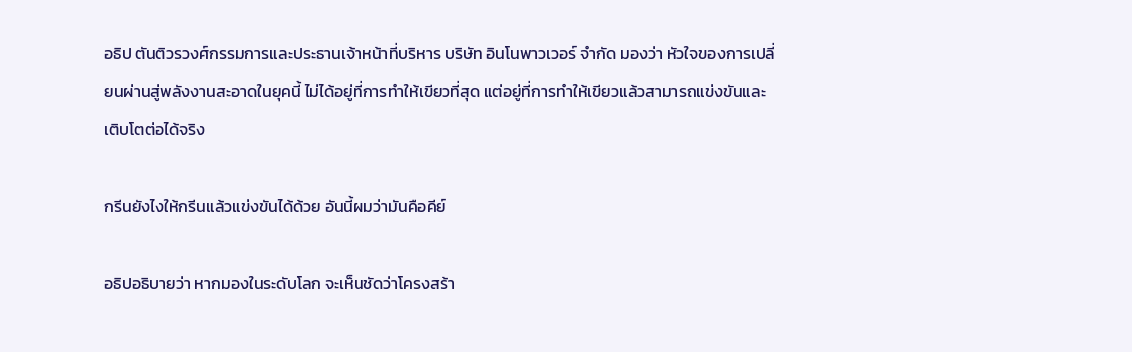อธิป ตันติวรวงศ์กรรมการและประธานเจ้าหน้าที่บริหาร บริษัท อินโนพาวเวอร์ จำกัด มองว่า หัวใจของการเปลี่ยนผ่านสู่พลังงานสะอาดในยุคนี้ ไม่ได้อยู่ที่การทำให้เขียวที่สุด แต่อยู่ที่การทำให้เขียวแล้วสามารถแข่งขันและเติบโตต่อได้จริง

กรีนยังไงให้กรีนแล้วแข่งขันได้ด้วย อันนี้ผมว่ามันคือคีย์

อธิปอธิบายว่า หากมองในระดับโลก จะเห็นชัดว่าโครงสร้า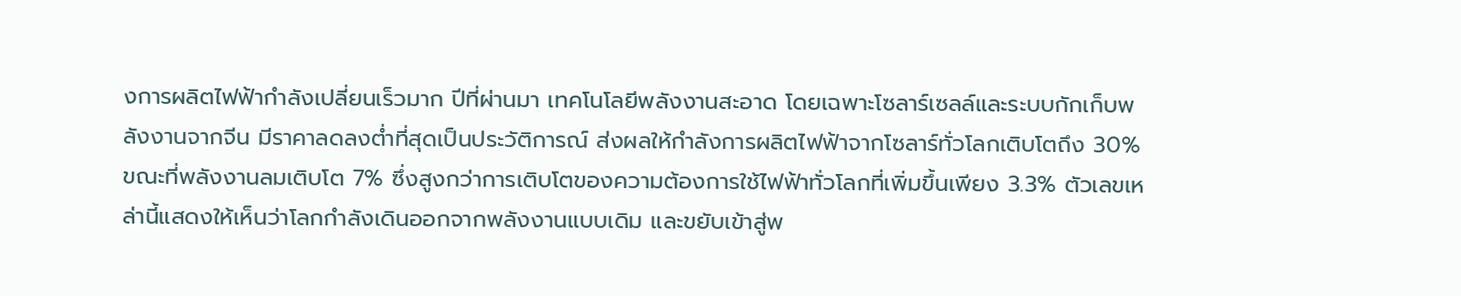งการผลิตไฟฟ้ากำลังเปลี่ยนเร็วมาก ปีที่ผ่านมา เทคโนโลยีพลังงานสะอาด โดยเฉพาะโซลาร์เซลล์และระบบกักเก็บพลังงานจากจีน มีราคาลดลงต่ำที่สุดเป็นประวัติการณ์ ส่งผลให้กำลังการผลิตไฟฟ้าจากโซลาร์ทั่วโลกเติบโตถึง 30% ขณะที่พลังงานลมเติบโต 7% ซึ่งสูงกว่าการเติบโตของความต้องการใช้ไฟฟ้าทั่วโลกที่เพิ่มขึ้นเพียง 3.3% ตัวเลขเหล่านี้แสดงให้เห็นว่าโลกกำลังเดินออกจากพลังงานแบบเดิม และขยับเข้าสู่พ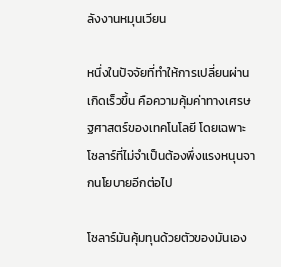ลังงานหมุนเวียน

หนึ่งในปัจจัยที่ทำให้การเปลี่ยนผ่านเกิดเร็วขึ้น คือความคุ้มค่าทางเศรษฐศาสตร์ของเทคโนโลยี โดยเฉพาะโซลาร์ที่ไม่จำเป็นต้องพึ่งแรงหนุนจากนโยบายอีกต่อไป

โซลาร์มันคุ้มทุนด้วยตัวของมันเอง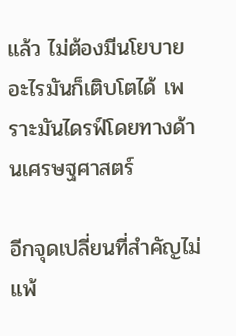แล้ว ไม่ต้องมีนโยบายอะไรมันก็เติบโตได้ เพราะมันไดรฟ์โดยทางด้านเศรษฐศาสตร์

อีกจุดเปลี่ยนที่สำคัญไม่แพ้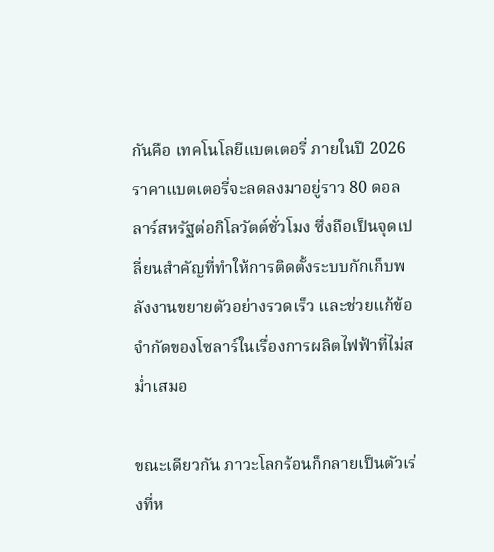กันคือ เทคโนโลยีแบตเตอรี่ ภายในปี 2026 ราคาแบตเตอรี่จะลดลงมาอยู่ราว 80 ดอลลาร์สหรัฐต่อกิโลวัตต์ชั่วโมง ซึ่งถือเป็นจุดเปลี่ยนสำคัญที่ทำให้การติดตั้งระบบกักเก็บพลังงานขยายตัวอย่างรวดเร็ว และช่วยแก้ข้อจำกัดของโซลาร์ในเรื่องการผลิตไฟฟ้าที่ไม่สม่ำเสมอ

ขณะเดียวกัน ภาวะโลกร้อนก็กลายเป็นตัวเร่งที่ห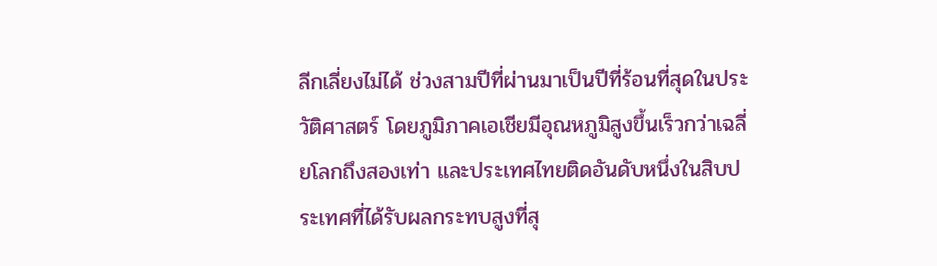ลีกเลี่ยงไม่ได้ ช่วงสามปีที่ผ่านมาเป็นปีที่ร้อนที่สุดในประวัติศาสตร์ โดยภูมิภาคเอเชียมีอุณหภูมิสูงขึ้นเร็วกว่าเฉลี่ยโลกถึงสองเท่า และประเทศไทยติดอันดับหนึ่งในสิบประเทศที่ได้รับผลกระทบสูงที่สุ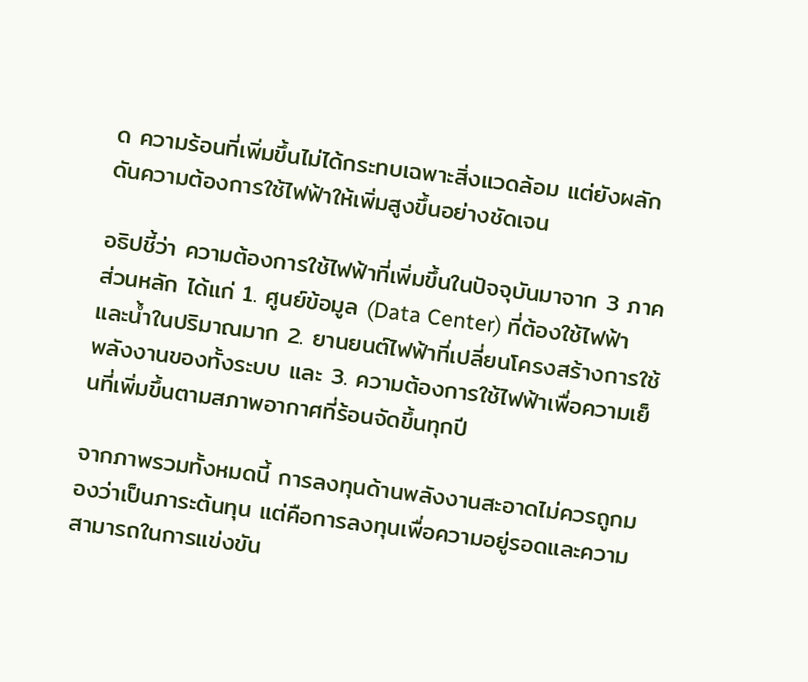ด ความร้อนที่เพิ่มขึ้นไม่ได้กระทบเฉพาะสิ่งแวดล้อม แต่ยังผลักดันความต้องการใช้ไฟฟ้าให้เพิ่มสูงขึ้นอย่างชัดเจน

อธิปชี้ว่า ความต้องการใช้ไฟฟ้าที่เพิ่มขึ้นในปัจจุบันมาจาก 3 ภาคส่วนหลัก ได้แก่ 1. ศูนย์ข้อมูล (Data Center) ที่ต้องใช้ไฟฟ้าและน้ำในปริมาณมาก 2. ยานยนต์ไฟฟ้าที่เปลี่ยนโครงสร้างการใช้พลังงานของทั้งระบบ และ 3. ความต้องการใช้ไฟฟ้าเพื่อความเย็นที่เพิ่มขึ้นตามสภาพอากาศที่ร้อนจัดขึ้นทุกปี

จากภาพรวมทั้งหมดนี้ การลงทุนด้านพลังงานสะอาดไม่ควรถูกมองว่าเป็นภาระต้นทุน แต่คือการลงทุนเพื่อความอยู่รอดและความสามารถในการแข่งขัน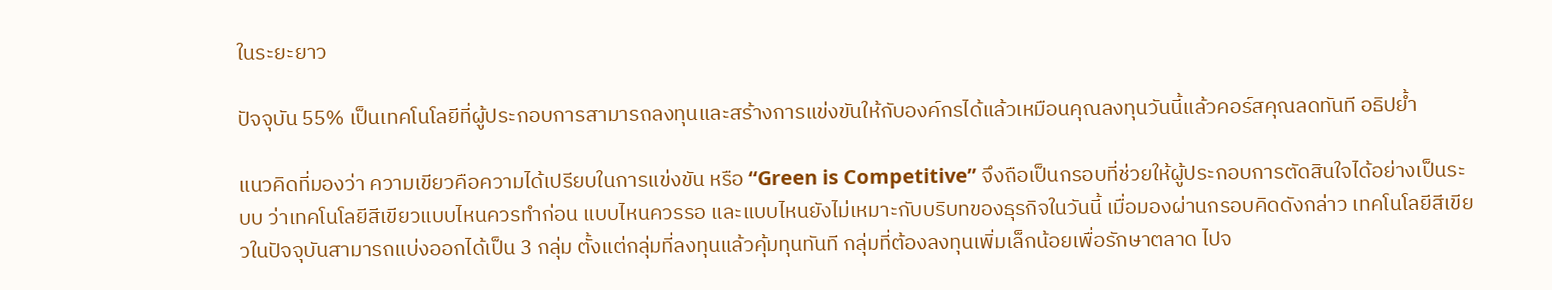ในระยะยาว

ปัจจุบัน 55% เป็นเทคโนโลยีที่ผู้ประกอบการสามารถลงทุนและสร้างการแข่งขันให้กับองค์กรได้แล้วเหมือนคุณลงทุนวันนี้แล้วคอร์สคุณลดทันที อธิปย้ำ

แนวคิดที่มองว่า ความเขียวคือความได้เปรียบในการแข่งขัน หรือ “Green is Competitive” จึงถือเป็นกรอบที่ช่วยให้ผู้ประกอบการตัดสินใจได้อย่างเป็นระบบ ว่าเทคโนโลยีสีเขียวแบบไหนควรทำก่อน แบบไหนควรรอ และแบบไหนยังไม่เหมาะกับบริบทของธุรกิจในวันนี้ เมื่อมองผ่านกรอบคิดดังกล่าว เทคโนโลยีสีเขียวในปัจจุบันสามารถแบ่งออกได้เป็น 3 กลุ่ม ตั้งแต่กลุ่มที่ลงทุนแล้วคุ้มทุนทันที กลุ่มที่ต้องลงทุนเพิ่มเล็กน้อยเพื่อรักษาตลาด ไปจ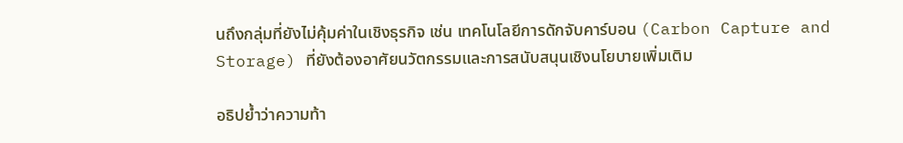นถึงกลุ่มที่ยังไม่คุ้มค่าในเชิงธุรกิจ เช่น เทคโนโลยีการดักจับคาร์บอน (Carbon Capture and Storage) ที่ยังต้องอาศัยนวัตกรรมและการสนับสนุนเชิงนโยบายเพิ่มเติม

อธิปย้ำว่าความท้า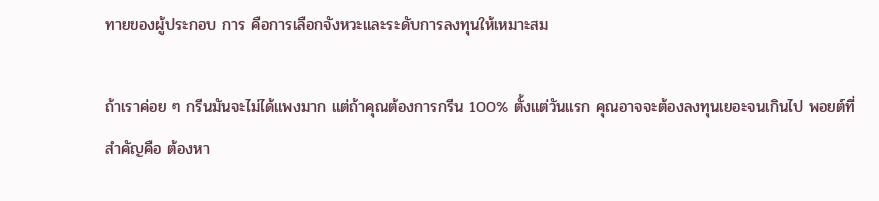ทายของผู้ประกอบ การ คือการเลือกจังหวะและระดับการลงทุนให้เหมาะสม

ถ้าเราค่อย ๆ กรีนมันจะไม่ได้แพงมาก แต่ถ้าคุณต้องการกรีน 100% ตั้งแต่วันแรก คุณอาจจะต้องลงทุนเยอะจนเกินไป พอยต์ที่สำคัญคือ ต้องหา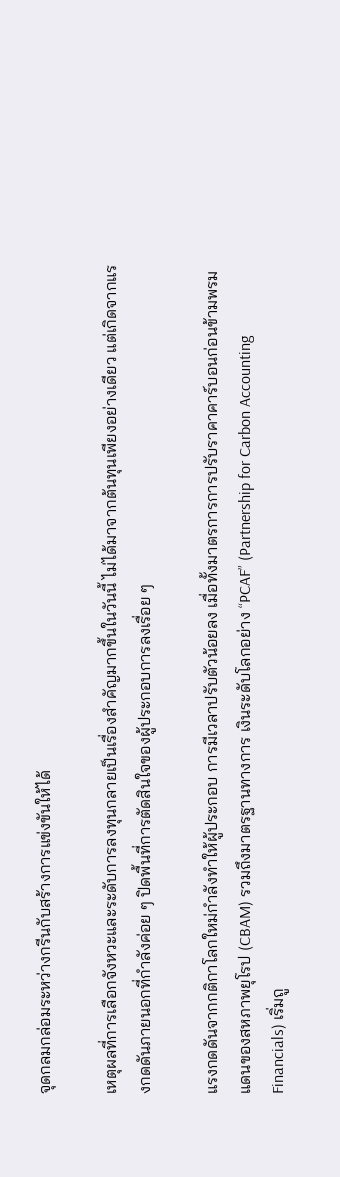จุดกลมกล่อมระหว่างกรีนกับสร้างการแข่งขันให้ได้

เหตุผลที่การเลือกจังหวะและระดับการลงทุนกลายเป็นเรื่องสำคัญมากขึ้นในวันนี้ ไม่ได้มาจากต้นทุนเพียงอย่างเดียว แต่เกิดจากแรงกดดันภายนอกที่กำลังค่อย ๆ ปิดพื้นที่การตัดสินใจของผู้ประกอบการลงเรื่อย ๆ

แรงกดดันจากกติกาโลกใหม่กำลังทำให้ผู้ประกอบ การมีเวลาปรับตัวน้อยลง เมื่อทั้งมาตรการการปรับราคาคาร์บอนก่อนข้ามพรมแดนของสหภาพยุโรป (CBAM) รวมถึงมาตรฐานทางการ เงินระดับโลกอย่าง “PCAF” (Partnership for Carbon Accounting Financials) เริ่มถู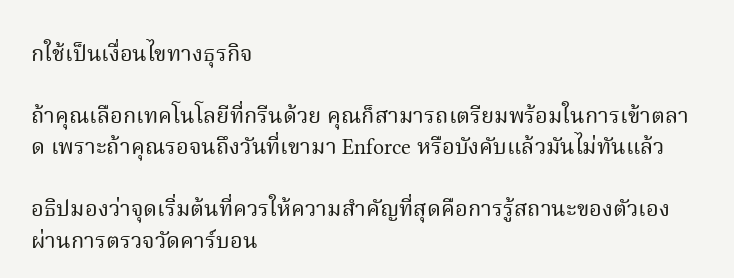กใช้เป็นเงื่อนไขทางธุรกิจ

ถ้าคุณเลือกเทคโนโลยีที่กรีนด้วย คุณก็สามารถเตรียมพร้อมในการเข้าตลาด เพราะถ้าคุณรอจนถึงวันที่เขามา Enforce หรือบังคับแล้วมันไม่ทันแล้ว

อธิปมองว่าจุดเริ่มต้นที่ควรให้ความสำคัญที่สุดคือการรู้สถานะของตัวเอง ผ่านการตรวจวัดคาร์บอน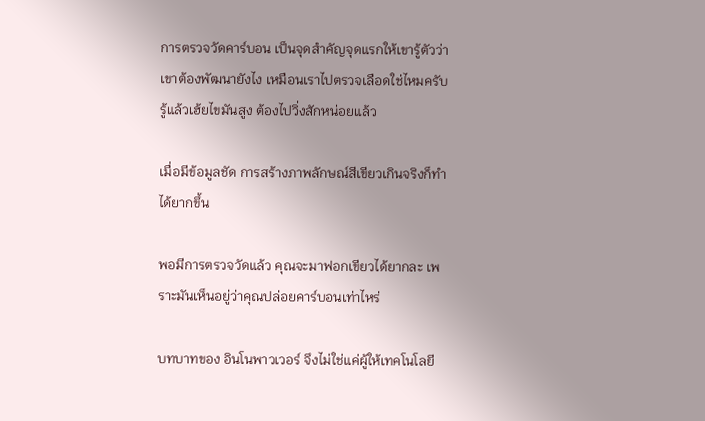การตรวจวัดคาร์บอน เป็นจุดสำคัญจุดแรกให้เขารู้ตัวว่าเขาต้องพัฒนายังไง เหมือนเราไปตรวจเลือดใช่ไหมครับ รู้แล้วเฮ้ยไขมันสูง ต้องไปวิ่งสักหน่อยแล้ว

เมื่อมีข้อมูลชัด การสร้างภาพลักษณ์สีเขียวเกินจริงก็ทำได้ยากขึ้น

พอมีการตรวจวัดแล้ว คุณจะมาฟอกเขียวได้ยากละ เพราะมันเห็นอยู่ว่าคุณปล่อยคาร์บอนเท่าไหร่

บทบาทของ อินโนพาวเวอร์ จึงไม่ใช่แค่ผู้ให้เทคโนโลยี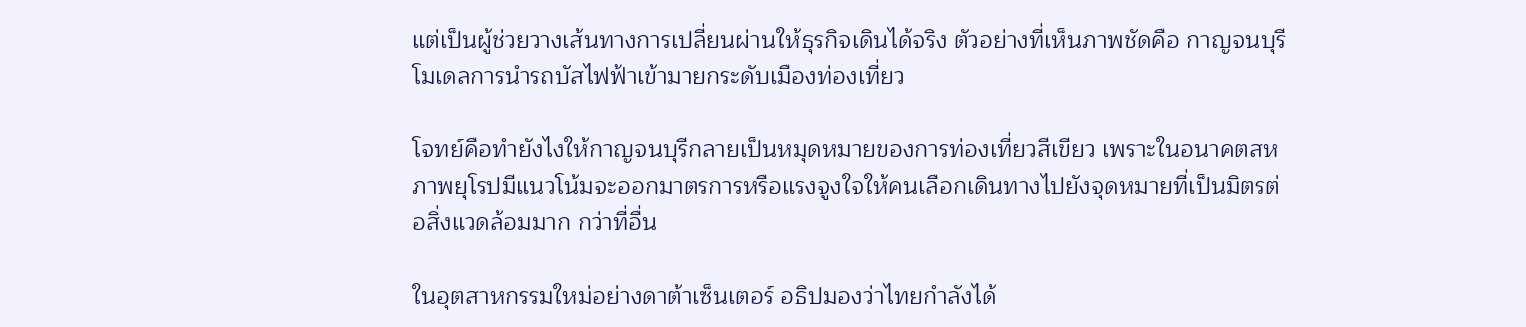แต่เป็นผู้ช่วยวางเส้นทางการเปลี่ยนผ่านให้ธุรกิจเดินได้จริง ตัวอย่างที่เห็นภาพชัดคือ กาญจนบุรีโมเดลการนำรถบัสไฟฟ้าเข้ามายกระดับเมืองท่องเที่ยว

โจทย์คือทำยังไงให้กาญจนบุรีกลายเป็นหมุดหมายของการท่องเที่ยวสีเขียว เพราะในอนาคตสหภาพยุโรปมีแนวโน้มจะออกมาตรการหรือแรงจูงใจให้คนเลือกเดินทางไปยังจุดหมายที่เป็นมิตรต่อสิ่งแวดล้อมมาก กว่าที่อื่น

ในอุตสาหกรรมใหม่อย่างดาต้าเซ็นเตอร์ อธิปมองว่าไทยกำลังได้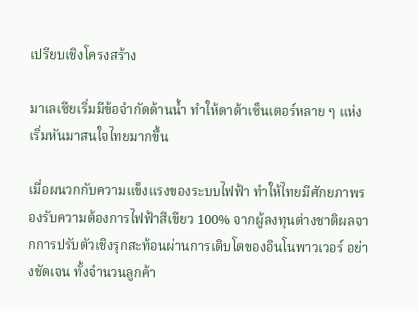เปรียบเชิงโครงสร้าง

มาเลเซียเริ่มมีข้อจำกัดด้านน้ำ ทำให้ดาต้าเซ็นเตอร์หลาย ๆ แห่งเริ่มหันมาสนใจไทยมากขึ้น

เมื่อผนวกกับความแข็งแรงของระบบไฟฟ้า ทำให้ไทยมีศักยภาพรองรับความต้องการไฟฟ้าสีเขียว 100% จากผู้ลงทุนต่างชาติผลจากการปรับตัวเชิงรุกสะท้อนผ่านการเติบโตของอินโนพาวเวอร์ อย่างชัดเจน ทั้งจำนวนลูกค้า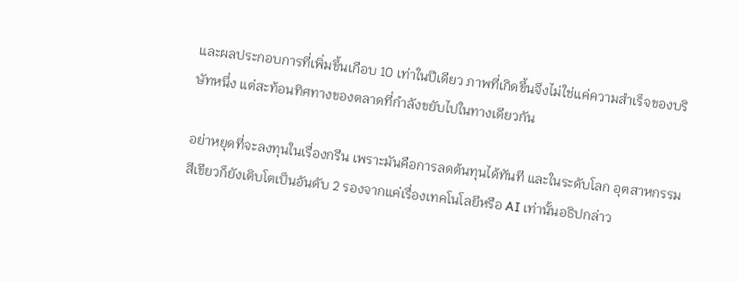และผลประกอบการที่เพิ่มขึ้นเกือบ 10 เท่าในปีเดียว ภาพที่เกิดขึ้นจึงไม่ใช่แค่ความสำเร็จของบริษัทหนึ่ง แต่สะท้อนทิศทางของตลาดที่กำลังขยับไปในทางเดียวกัน

อย่าหยุดที่จะลงทุนในเรื่องกรีน เพราะมันคือการลดต้นทุนได้ทันที และในระดับโลก อุตสาหกรรมสีเขียวก็ยังเติบโตเป็นอันดับ 2 รองจากแค่เรื่องเทคโนโลยีหรือ AI เท่านั้นอธิปกล่าว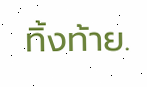ทิ้งท้าย.